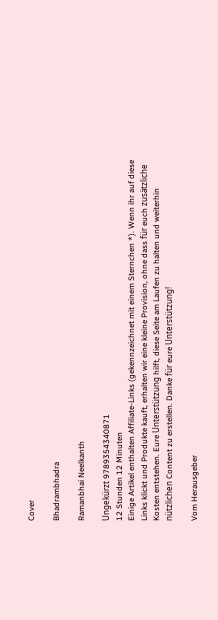Cover

Bhadrambhadra

Ramanbhai Neelkanth

Ungekürzt 9789354340871
12 Stunden 12 Minuten
Einige Artikel enthalten Affiliate-Links (gekennzeichnet mit einem Sternchen *). Wenn ihr auf diese Links klickt und Produkte kauft, erhalten wir eine kleine Provision, ohne dass für euch zusätzliche Kosten entstehen. Eure Unterstützung hilft, diese Seite am Laufen zu halten und weiterhin nützlichen Content zu erstellen. Danke für eure Unterstützung!

Vom Herausgeber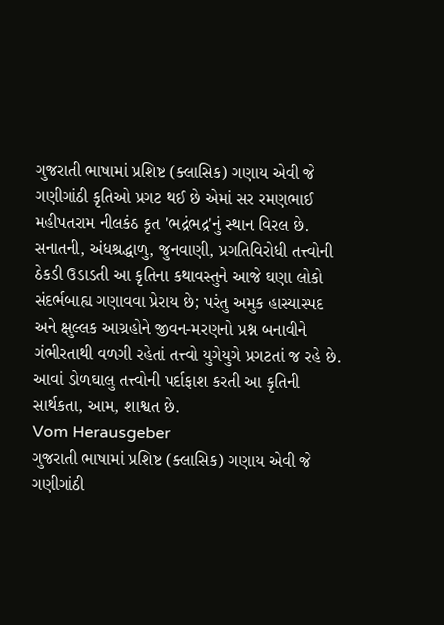ગુજરાતી ભાષામાં પ્રશિષ્ટ (ક્લાસિક) ગણાય એવી જે ગણીગાંઠી કૃતિઓ પ્રગટ થઈ છે એમાં સર રમણભાઈ મહીપતરામ નીલકંઠ કૃત 'ભદ્રંભદ્ર'નું સ્થાન વિરલ છે. સનાતની, અંધશ્રદ્ધાળુ, જુનવાણી, પ્રગતિવિરોધી તત્ત્વોની ઠેકડી ઉડાડતી આ કૃતિના કથાવસ્તુને આજે ઘણા લોકો સંદર્ભબાહ્ય ગણાવવા પ્રેરાય છે; પરંતુ અમુક હાસ્યાસ્પદ અને ક્ષુલ્લક આગ્રહોને જીવન-મરણનો પ્રશ્ન બનાવીને ગંભીરતાથી વળગી રહેતાં તત્ત્વો યુગેયુગે પ્રગટતાં જ રહે છે. આવાં ડોળઘાલુ તત્ત્વોની પર્દાફાશ કરતી આ કૃતિની સાર્થકતા, આમ, શાશ્વત છે.
Vom Herausgeber
ગુજરાતી ભાષામાં પ્રશિષ્ટ (ક્લાસિક) ગણાય એવી જે ગણીગાંઠી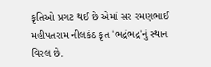કૃતિઓ પ્રગટ થઈ છે એમાં સર રમણભાઈ મહીપતરામ નીલકંઠ કૃત 'ભદ્રંભદ્ર'નું સ્થાન વિરલ છે.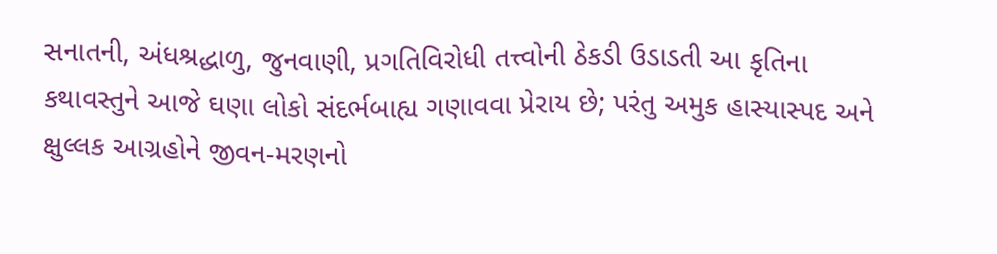સનાતની, અંધશ્રદ્ધાળુ, જુનવાણી, પ્રગતિવિરોધી તત્ત્વોની ઠેકડી ઉડાડતી આ કૃતિના કથાવસ્તુને આજે ઘણા લોકો સંદર્ભબાહ્ય ગણાવવા પ્રેરાય છે; પરંતુ અમુક હાસ્યાસ્પદ અને ક્ષુલ્લક આગ્રહોને જીવન-મરણનો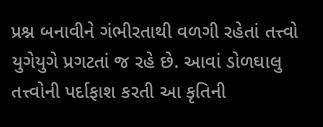પ્રશ્ન બનાવીને ગંભીરતાથી વળગી રહેતાં તત્ત્વો યુગેયુગે પ્રગટતાં જ રહે છે. આવાં ડોળઘાલુ તત્ત્વોની પર્દાફાશ કરતી આ કૃતિની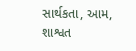સાર્થકતા, આમ, શાશ્વત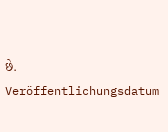છે.
Veröffentlichungsdatum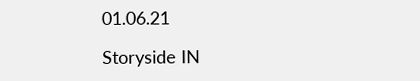01.06.21

Storyside IN